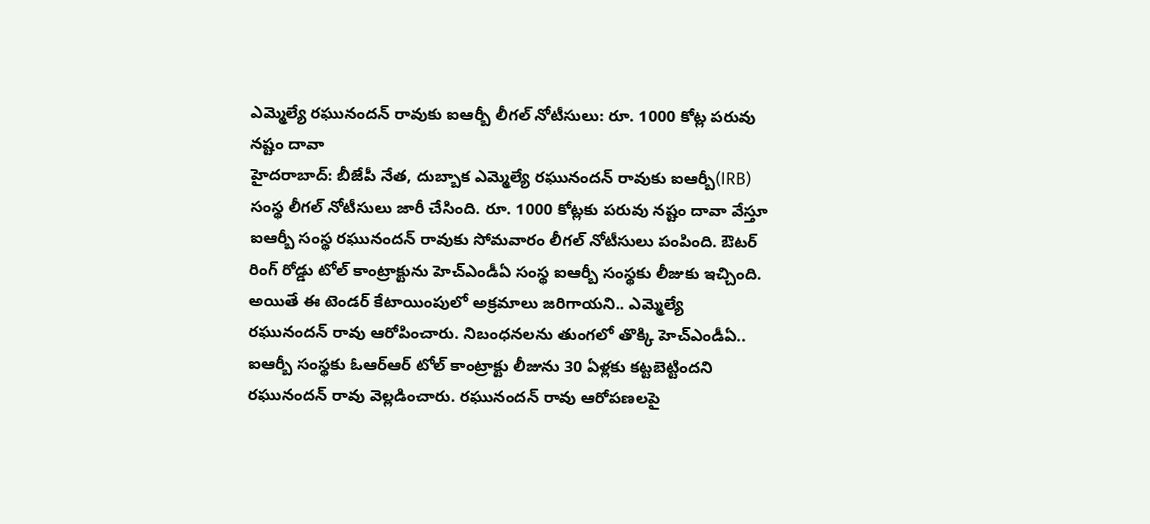ఎమ్మెల్యే రఘునందన్ రావుకు ఐఆర్బీ లీగల్ నోటీసులు: రూ. 1000 కోట్ల పరువు నష్టం దావా
హైదరాబాద్: బీజేపీ నేత, దుబ్బాక ఎమ్మెల్యే రఘునందన్ రావుకు ఐఆర్బీ(IRB) సంస్థ లీగల్ నోటీసులు జారీ చేసింది. రూ. 1000 కోట్లకు పరువు నష్టం దావా వేస్తూ ఐఆర్బీ సంస్థ రఘునందన్ రావుకు సోమవారం లీగల్ నోటీసులు పంపింది. ఔటర్ రింగ్ రోడ్డు టోల్ కాంట్రాక్టును హెచ్ఎండీఏ సంస్థ ఐఆర్బీ సంస్థకు లీజుకు ఇచ్చింది.
అయితే ఈ టెండర్ కేటాయింపులో అక్రమాలు జరిగాయని.. ఎమ్మెల్యే రఘునందన్ రావు ఆరోపించారు. నిబంధనలను తుంగలో తొక్కి హెచ్ఎండీఏ.. ఐఆర్బీ సంస్థకు ఓఆర్ఆర్ టోల్ కాంట్రాక్టు లీజును 30 ఏళ్లకు కట్టబెట్టిందని రఘునందన్ రావు వెల్లడించారు. రఘునందన్ రావు ఆరోపణలపై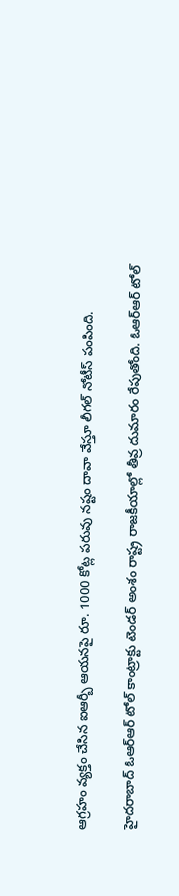ఆగ్రహం వ్యక్తం చేసిన ఐఆర్బీ ఆయనపై రూ. 1000 కోట్ల పరువు నష్టం దావా వేస్తూ లీగల్ నోటీస్ పంపింది.

హైదరాబాద్ ఓఆర్ఆర్ టోల్ కాంట్రాక్టు టెండర్ అంశం రాష్ట్ర రాజకీయాల్లో తీవ్ర దుమారం రేపుతోంది. ఓఆర్ఆర్ టోల్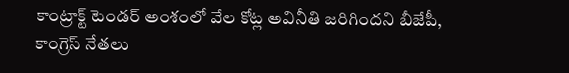కాంట్రాక్ట్ టెండర్ అంశంలో వేల కోట్ల అవినీతి జరిగిందని బీజేపీ, కాంగ్రెస్ నేతలు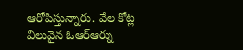ఆరోపిస్తున్నారు. వేల కోట్ల విలువైన ఓఆర్ఆర్ను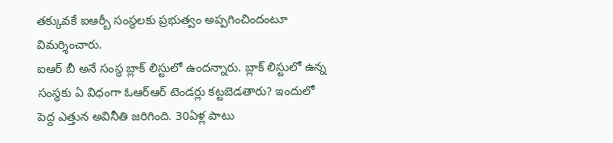తక్కువకే ఐఆర్బీ సంస్థలకు ప్రభుత్వం అప్పగించిందంటూ విమర్శించారు.
ఐఆర్ బీ అనే సంస్థ బ్లాక్ లిస్టులో ఉందన్నారు. బ్లాక్ లిస్టులో ఉన్న సంస్థకు ఏ విధంగా ఓఆర్ఆర్ టెండర్లు కట్టబెడతారు? ఇందులో పెద్ద ఎత్తున అవినీతి జరిగింది. 30ఏళ్ల పాటు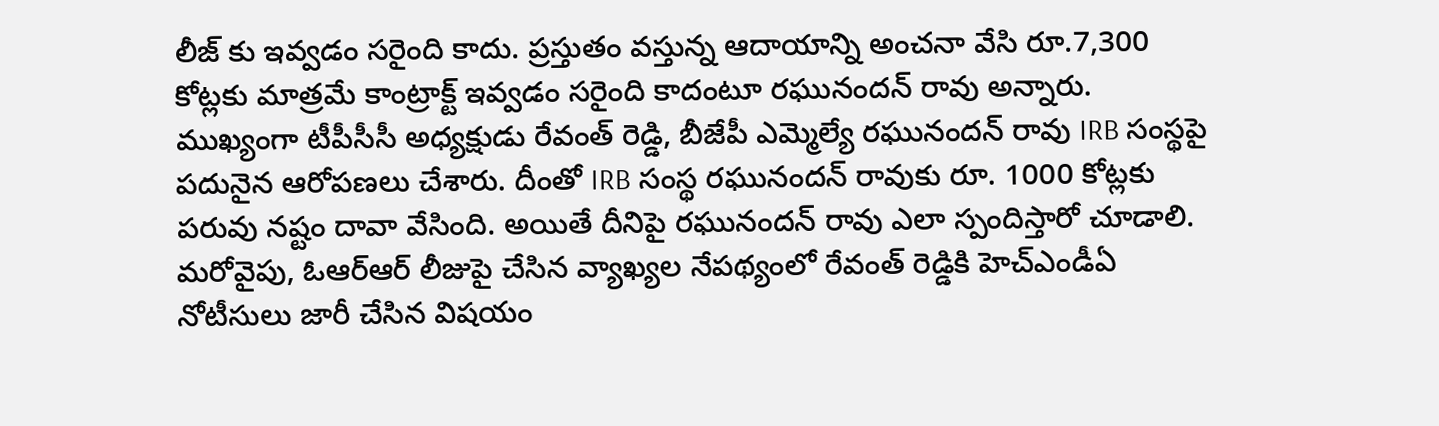లీజ్ కు ఇవ్వడం సరైంది కాదు. ప్రస్తుతం వస్తున్న ఆదాయాన్ని అంచనా వేసి రూ.7,300 కోట్లకు మాత్రమే కాంట్రాక్ట్ ఇవ్వడం సరైంది కాదంటూ రఘునందన్ రావు అన్నారు.
ముఖ్యంగా టీపీసీసీ అధ్యక్షుడు రేవంత్ రెడ్డి, బీజేపీ ఎమ్మెల్యే రఘునందన్ రావు IRB సంస్థపై పదునైన ఆరోపణలు చేశారు. దీంతో IRB సంస్థ రఘునందన్ రావుకు రూ. 1000 కోట్లకు పరువు నష్టం దావా వేసింది. అయితే దీనిపై రఘునందన్ రావు ఎలా స్పందిస్తారో చూడాలి. మరోవైపు, ఓఆర్ఆర్ లీజుపై చేసిన వ్యాఖ్యల నేపథ్యంలో రేవంత్ రెడ్డికి హెచ్ఎండీఏ నోటీసులు జారీ చేసిన విషయం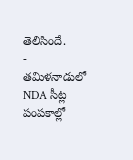తెలిసిందే.
-
తమిళనాడులో NDA సీట్ల పంపకాల్లో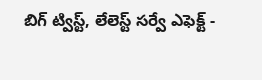బిగ్ ట్విస్ట్, లేలెస్ట్ సర్వే ఎఫెక్ట్ -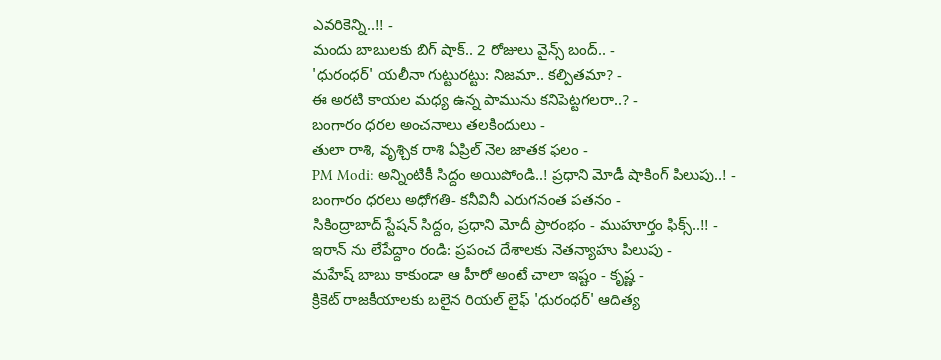ఎవరికెన్ని..!! -
మందు బాబులకు బిగ్ షాక్.. 2 రోజులు వైన్స్ బంద్.. -
'ధురంధర్' యలీనా గుట్టురట్టు: నిజమా.. కల్పితమా? -
ఈ అరటి కాయల మధ్య ఉన్న పామును కనిపెట్టగలరా..? -
బంగారం ధరల అంచనాలు తలకిందులు -
తులా రాశి, వృశ్చిక రాశి ఏప్రిల్ నెల జాతక ఫలం -
PM Modi: అన్నింటికీ సిద్దం అయిపోండి..! ప్రధాని మోడీ షాకింగ్ పిలుపు..! -
బంగారం ధరలు అధోగతి- కనీవినీ ఎరుగనంత పతనం -
సికింద్రాబాద్ స్టేషన్ సిద్దం, ప్రధాని మోదీ ప్రారంభం - ముహూర్తం ఫిక్స్..!! -
ఇరాన్ ను లేపేద్దాం రండి: ప్రపంచ దేశాలకు నెతన్యాహు పిలుపు -
మహేష్ బాబు కాకుండా ఆ హీరో అంటే చాలా ఇష్టం - కృష్ణ -
క్రికెట్ రాజకీయాలకు బలైన రియల్ లైఫ్ 'ధురంధర్' ఆదిత్య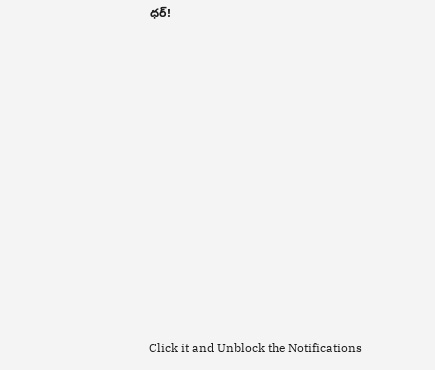ధర్!












Click it and Unblock the Notifications